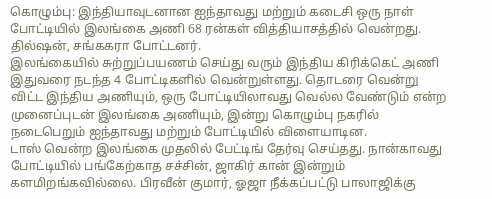கொழும்பு: இந்தியாவுடனான ஐந்தாவது மற்றும் கடைசி ஒரு நாள் போட்டியில் இலங்கை அணி 68 ரன்கள் வித்தியாசத்தில் வென்றது. தில்ஷன், சங்ககரா போட்டனர்.
இலங்கையில் சுற்றுப்பயணம் செய்து வரும் இந்திய கிரிக்கெட் அணி இதுவரை நடந்த 4 போட்டிகளில் வென்றுள்ளது. தொடரை வென்று விட்ட இந்திய அணியும், ஒரு போட்டியிலாவது வெல்ல வேண்டும் என்ற முனைப்புடன் இலங்கை அணியும், இன்று கொழும்பு நகரில் நடைபெறும் ஐந்தாவது மற்றும் போட்டியில் விளையாடின.
டாஸ் வென்ற இலங்கை முதலில் பேட்டிங் தேர்வு செய்தது. நான்காவது போட்டியில் பங்கேற்காத சச்சின், ஜாகிர் கான் இன்றும் களமிறங்கவில்லை. பிரவீன் குமார், ஓஜா நீக்கப்பட்டு பாலாஜிக்கு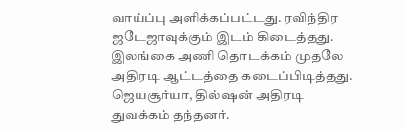வாய்ப்பு அளிக்கப்பட்டது. ரவிந்திர ஜடேஜாவுக்கும் இடம் கிடைத்தது.
இலங்கை அணி தொடக்கம் முதலே அதிரடி ஆட்டத்தை கடைப்பிடித்தது. ஜெயசூர்யா, தில்ஷன் அதிரடி துவக்கம் தந்தனர்.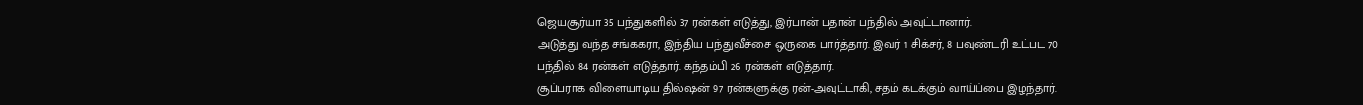ஜெயசூர்யா 35 பந்துகளில் 37 ரன்கள் எடுத்து, இர்பான் பதான் பந்தில் அவுட்டானார்.
அடுத்து வந்த சங்ககரா, இந்திய பந்துவீச்சை ஒருகை பார்த்தார். இவர் 1 சிக்சர், 8 பவுண்டரி உட்பட 70 பந்தில் 84 ரன்கள் எடுத்தார். கந்தம்பி 26 ரன்கள் எடுத்தார்.
சூப்பராக விளையாடிய தில்ஷன் 97 ரன்களுக்கு ரன்-அவுட்டாகி, சதம் கடக்கும் வாய்ப்பை இழந்தார்.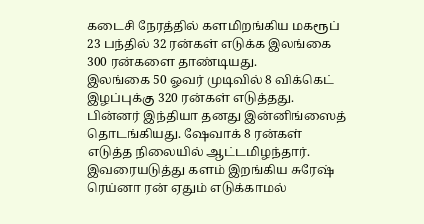கடைசி நேரத்தில் களமிறங்கிய மகரூப் 23 பந்தில் 32 ரன்கள் எடுக்க இலங்கை 300 ரன்களை தாண்டியது.
இலங்கை 50 ஓவர் முடிவில் 8 விக்கெட் இழப்புக்கு 320 ரன்கள் எடுத்தது.
பின்னர் இந்தியா தனது இன்னிங்ஸைத் தொடங்கியது. ஷேவாக் 8 ரன்கள் எடுத்த நிலையில் ஆட்டமிழந்தார். இவரையடுத்து களம் இறங்கிய சுரேஷ் ரெய்னா ரன் ஏதும் எடுக்காமல்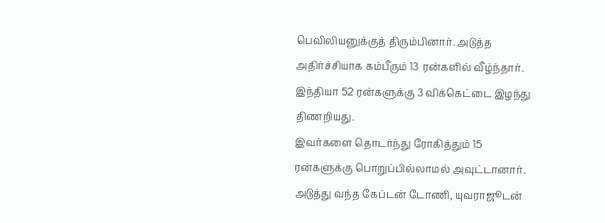பெவிலியனுக்குத் திரும்பினார். அடுத்த அதிர்ச்சியாக கம்பீரும் 13 ரன்களில் வீழ்ந்தார். இந்தியா 52 ரன்களுக்கு 3 விக்கெட்டை இழந்து திணறியது.
இவர்களை தொடர்ந்து ரோகித்தும் 15 ரன்களுக்கு பொறுப்பில்லாமல் அவுட்டானார். அடுத்து வந்த கேப்டன் டோணி, யுவராஜூடன்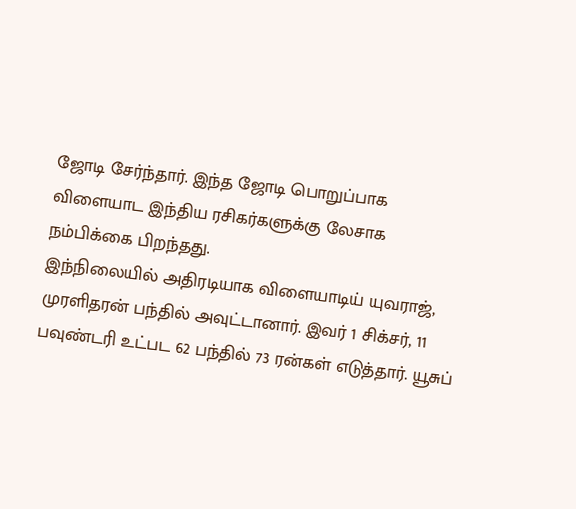ஜோடி சேர்ந்தார். இந்த ஜோடி பொறுப்பாக விளையாட இந்திய ரசிகர்களுக்கு லேசாக நம்பிக்கை பிறந்தது.
இந்நிலையில் அதிரடியாக விளையாடிய் யுவராஜ், முரளிதரன் பந்தில் அவுட்டானார். இவர் 1 சிக்சர், 11 பவுண்டரி உட்பட 62 பந்தில் 73 ரன்கள் எடுத்தார். யூசுப்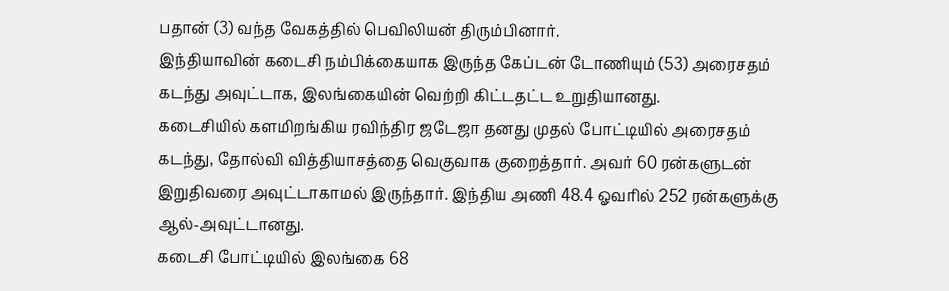பதான் (3) வந்த வேகத்தில் பெவிலியன் திரும்பினார்.
இந்தியாவின் கடைசி நம்பிக்கையாக இருந்த கேப்டன் டோணியும் (53) அரைசதம் கடந்து அவுட்டாக, இலங்கையின் வெற்றி கிட்டதட்ட உறுதியானது.
கடைசியில் களமிறங்கிய ரவிந்திர ஜடேஜா தனது முதல் போட்டியில் அரைசதம் கடந்து, தோல்வி வித்தியாசத்தை வெகுவாக குறைத்தார். அவர் 60 ரன்களுடன் இறுதிவரை அவுட்டாகாமல் இருந்தார். இந்திய அணி 48.4 ஓவரில் 252 ரன்களுக்கு ஆல்-அவுட்டானது.
கடைசி போட்டியில் இலங்கை 68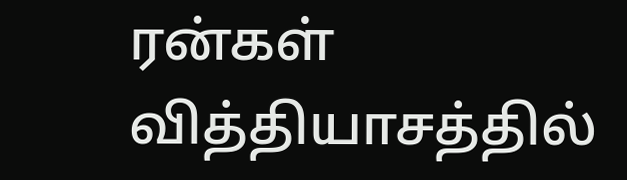ரன்கள் வித்தியாசத்தில்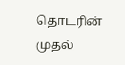தொடரின் முதல்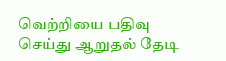வெற்றியை பதிவு செய்து ஆறுதல் தேடி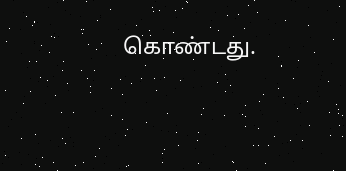கொண்டது.